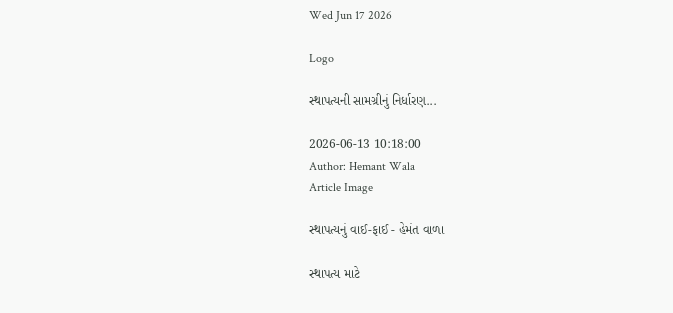Wed Jun 17 2026

Logo

સ્થાપત્યની સામગ્રીનું નિર્ધારણ...

2026-06-13 10:18:00
Author: Hemant Wala
Article Image

સ્થાપત્યનું વાઈ-ફાઈ - હેમંત વાળા

સ્થાપત્ય માટે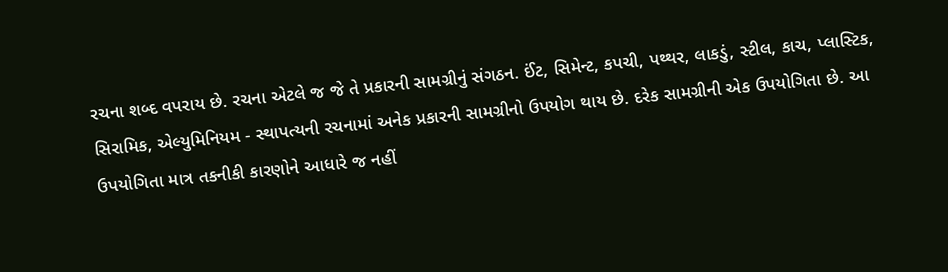રચના શબ્દ વપરાય છે. રચના એટલે જ જે તે પ્રકારની સામગ્રીનું સંગઠન. ઈંટ, સિમેન્ટ, કપચી, પથ્થર, લાકડું, સ્ટીલ, કાચ, પ્લાસ્ટિક, સિરામિક, એલ્યુમિનિયમ - સ્થાપત્યની રચનામાં અનેક પ્રકારની સામગ્રીનો ઉપયોગ થાય છે. દરેક સામગ્રીની એક ઉપયોગિતા છે. આ ઉપયોગિતા માત્ર તકનીકી કારણોને આધારે જ નહીં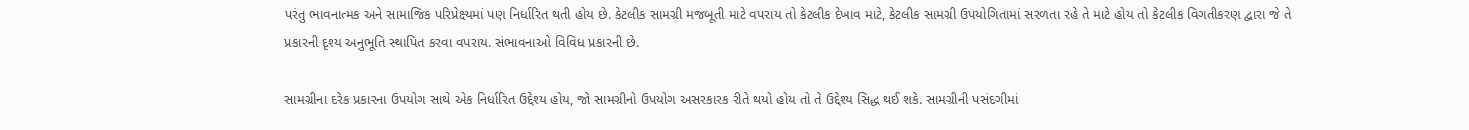પરંતુ ભાવનાત્મક અને સામાજિક પરિપ્રેક્ષ્યમાં પણ નિર્ધારિત થતી હોય છે. કેટલીક સામગ્રી મજબૂતી માટે વપરાય તો કેટલીક દેખાવ માટે, કેટલીક સામગ્રી ઉપયોગિતામાં સરળતા રહે તે માટે હોય તો કેટલીક વિગતીકરણ દ્વારા જે તે પ્રકારની દૃશ્ય અનુભૂતિ સ્થાપિત કરવા વપરાય. સંભાવનાઓ વિવિધ પ્રકારની છે.

સામગ્રીના દરેક પ્રકારના ઉપયોગ સાથે એક નિર્ધારિત ઉદ્દેશ્ય હોય, જો સામગ્રીનો ઉપયોગ અસરકારક રીતે થયો હોય તો તે ઉદ્દેશ્ય સિદ્ધ થઈ શકે. સામગ્રીની પસંદગીમાં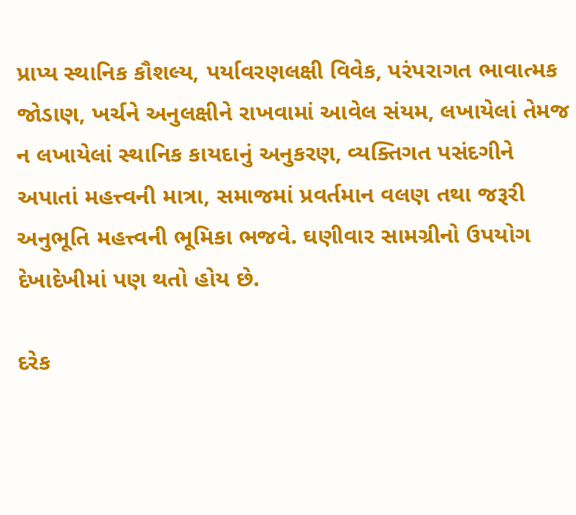પ્રાપ્ય સ્થાનિક કૌશલ્ય, પર્યાવરણલક્ષી વિવેક, પરંપરાગત ભાવાત્મક જોડાણ, ખર્ચને અનુલક્ષીને રાખવામાં આવેલ સંયમ, લખાયેલાં તેમજ ન લખાયેલાં સ્થાનિક કાયદાનું અનુકરણ, વ્યક્તિગત પસંદગીને અપાતાં મહત્ત્વની માત્રા, સમાજમાં પ્રવર્તમાન વલણ તથા જરૂરી અનુભૂતિ મહત્ત્વની ભૂમિકા ભજવે. ઘણીવાર સામગ્રીનો ઉપયોગ દેખાદેખીમાં પણ થતો હોય છે.

દરેક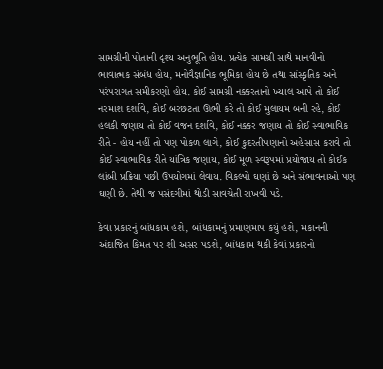સામગ્રીની પોતાની દૃશ્ય અનુભૂતિ હોય. પ્રત્યેક સામગ્રી સાથે માનવીનો ભાવાત્મક સંબંધ હોય, મનોવૈજ્ઞાનિક ભૂમિકા હોય છે તથા સાંસ્કૃતિક અને પરંપરાગત સમીકરણો હોય. કોઈ સામગ્રી નક્કરતાનો ખ્યાલ આપે તો કોઈ નરમાશ દર્શાવે, કોઈ બરછટતા ઊભી કરે તો કોઈ મુલાયમ બની રહે, કોઈ હલકી જણાય તો કોઈ વજન દર્શાવે, કોઈ નક્કર જણાય તો કોઈ સ્વાભાવિક રીતે - હોય નહીં તો પણ પોકળ લાગે, કોઈ કુદરતીપણાનો અહેસાસ કરાવે તો કોઈ સ્વાભાવિક રીતે યાંત્રિક જણાય, કોઈ મૂળ સ્વરૂપમાં પ્રયોજાય તો કોઈક લાંબી પ્રક્રિયા પછી ઉપયોગમાં લેવાય. વિકલ્પો ઘણાં છે અને સંભાવનાઓ પણ ઘણી છે. તેથી જ પસંદગીમાં થોડી સાવચેતી રાખવી પડે.

કેવા પ્રકારનું બાંધકામ હશે, બાંધકામનું પ્રમાણમાપ કયું હશે, મકાનની અંદાજિત કિમત પર શી અસર પડશે, બાંધકામ થકી કેવાં પ્રકારનો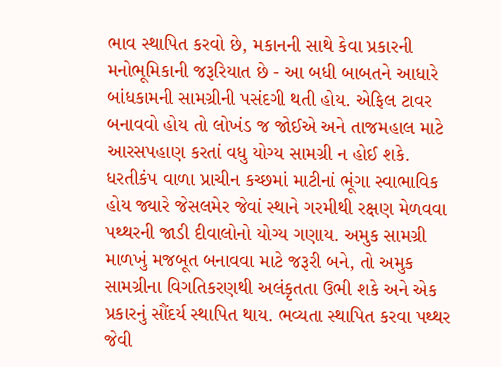ભાવ સ્થાપિત કરવો છે, મકાનની સાથે કેવા પ્રકારની મનોભૂમિકાની જરૂરિયાત છે - આ બધી બાબતને આધારે બાંધકામની સામગ્રીની પસંદગી થતી હોય. એફિલ ટાવર બનાવવો હોય તો લોખંડ જ જોઈએ અને તાજમહાલ માટે આરસપહાણ કરતાં વધુ યોગ્ય સામગ્રી ન હોઈ શકે. ધરતીકંપ વાળા પ્રાચીન કચ્છમાં માટીનાં ભૂંગા સ્વાભાવિક હોય જ્યારે જેસલમેર જેવાં સ્થાને ગરમીથી રક્ષણ મેળવવા પથ્થરની જાડી દીવાલોનો યોગ્ય ગણાય. અમુક સામગ્રી માળખું મજબૂત બનાવવા માટે જરૂરી બને, તો અમુક સામગ્રીના વિગતિકરણથી અલંકૃતતા ઉભી શકે અને એક પ્રકારનું સૌંદર્ય સ્થાપિત થાય. ભવ્યતા સ્થાપિત કરવા પથ્થર જેવી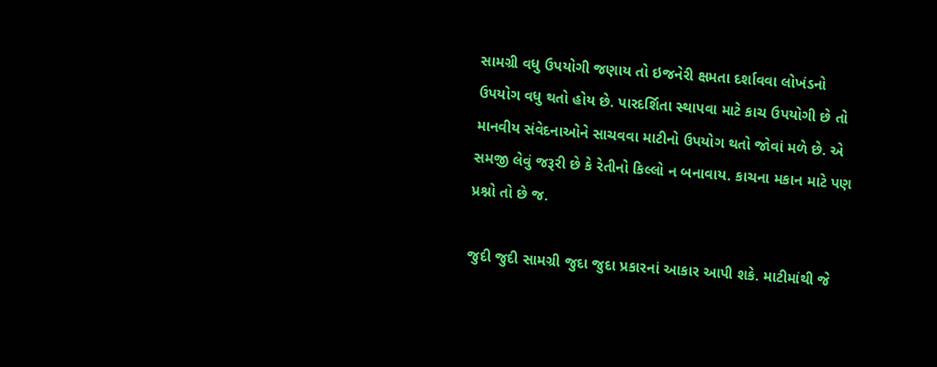સામગ્રી વધુ ઉપયોગી જણાય તો ઇજનેરી ક્ષમતા દર્શાવવા લોખંડનો ઉપયોગ વધુ થતો હોય છે. પારદર્શિતા સ્થાપવા માટે કાચ ઉપયોગી છે તો માનવીય સંવેદનાઓને સાચવવા માટીનો ઉપયોગ થતો જોવાં મળે છે. એ સમજી લેવું જરૂરી છે કે રેતીનો કિલ્લો ન બનાવાય. કાચના મકાન માટે પણ પ્રશ્નો તો છે જ.

જુદી જુદી સામગ્રી જુદા જુદા પ્રકારનાં આકાર આપી શકે. માટીમાંથી જે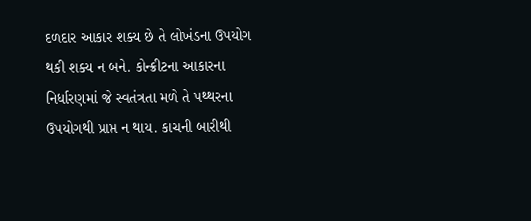દળદાર આકાર શક્ય છે તે લોખંડના ઉપયોગ થકી શક્ય ન બને. કોન્ક્રીટના આકારના નિર્ધારણમાં જે સ્વતંત્રતા મળે તે પથ્થરના ઉપયોગથી પ્રાપ્ત ન થાય. કાચની બારીથી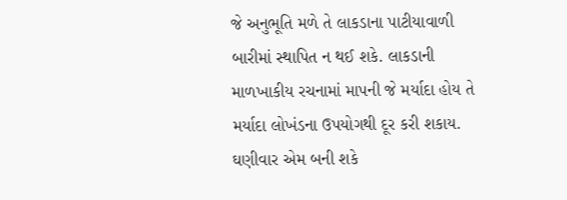જે અનુભૂતિ મળે તે લાકડાના પાટીયાવાળી બારીમાં સ્થાપિત ન થઈ શકે. લાકડાની માળખાકીય રચનામાં માપની જે મર્યાદા હોય તે મર્યાદા લોખંડના ઉપયોગથી દૂર કરી શકાય. ઘણીવાર એમ બની શકે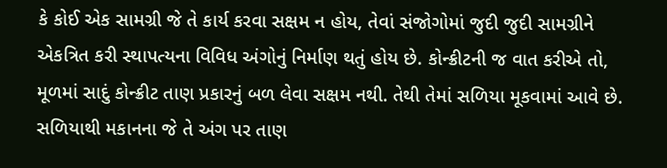કે કોઈ એક સામગ્રી જે તે કાર્ય કરવા સક્ષમ ન હોય, તેવાં સંજોગોમાં જુદી જુદી સામગ્રીને એકત્રિત કરી સ્થાપત્યના વિવિધ અંગોનું નિર્માણ થતું હોય છે. કોન્ક્રીટની જ વાત કરીએ તો, મૂળમાં સાદું કોન્ક્રીટ તાણ પ્રકારનું બળ લેવા સક્ષમ નથી. તેથી તેમાં સળિયા મૂકવામાં આવે છે. સળિયાથી મકાનના જે તે અંગ પર તાણ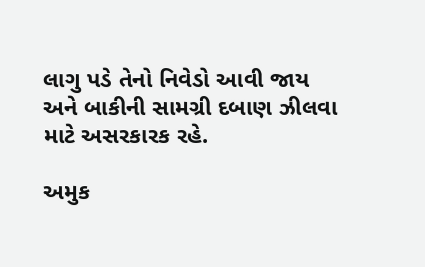લાગુ પડે તેનો નિવેડો આવી જાય અને બાકીની સામગ્રી દબાણ ઝીલવા માટે અસરકારક રહે.

અમુક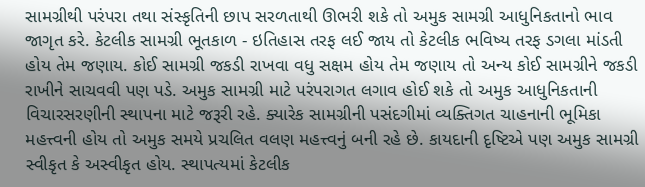સામગ્રીથી પરંપરા તથા સંસ્કૃતિની છાપ સરળતાથી ઊભરી શકે તો અમુક સામગ્રી આધુનિકતાનો ભાવ જાગૃત કરે. કેટલીક સામગ્રી ભૂતકાળ - ઇતિહાસ તરફ લઈ જાય તો કેટલીક ભવિષ્ય તરફ ડગલા માંડતી હોય તેમ જણાય. કોઈ સામગ્રી જકડી રાખવા વધુ સક્ષમ હોય તેમ જણાય તો અન્ય કોઈ સામગ્રીને જકડી રાખીને સાચવવી પણ પડે. અમુક સામગ્રી માટે પરંપરાગત લગાવ હોઈ શકે તો અમુક આધુનિકતાની વિચારસરણીની સ્થાપના માટે જરૂરી રહે. ક્યારેક સામગ્રીની પસંદગીમાં વ્યક્તિગત ચાહનાની ભૂમિકા મહત્ત્વની હોય તો અમુક સમયે પ્રચલિત વલણ મહત્ત્વનું બની રહે છે. કાયદાની દૃષ્ટિએ પણ અમુક સામગ્રી સ્વીકૃત કે અસ્વીકૃત હોય. સ્થાપત્યમાં કેટલીક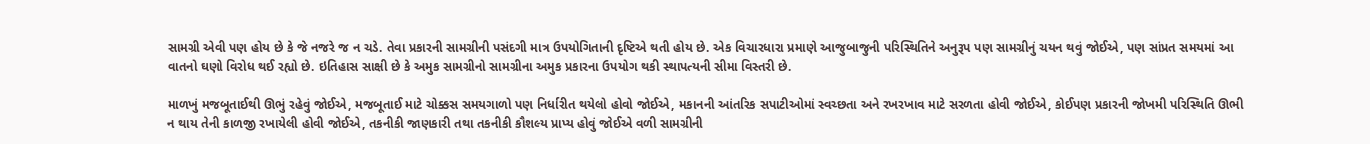સામગ્રી એવી પણ હોય છે કે જે નજરે જ ન ચડે. તેવા પ્રકારની સામગ્રીની પસંદગી માત્ર ઉપયોગિતાની દૃષ્ટિએ થતી હોય છે. એક વિચારધારા પ્રમાણે આજુબાજુની પરિસ્થિતિને અનુરૂપ પણ સામગ્રીનું ચયન થવું જોઈએ, પણ સાંપ્રત સમયમાં આ વાતનો ઘણો વિરોધ થઈ રહ્યો છે. ઇતિહાસ સાક્ષી છે કે અમુક સામગ્રીનો સામગ્રીના અમુક પ્રકારના ઉપયોગ થકી સ્થાપત્યની સીમા વિસ્તરી છે.

માળખું મજબૂતાઈથી ઊભું રહેવું જોઈએ, મજબૂતાઈ માટે ચોક્કસ સમયગાળો પણ નિર્ધારીત થયેલો હોવો જોઈએ, મકાનની આંતરિક સપાટીઓમાં સ્વચ્છતા અને રખરખાવ માટે સરળતા હોવી જોઈએ, કોઈપણ પ્રકારની જોખમી પરિસ્થિતિ ઊભી ન થાય તેની કાળજી રખાયેલી હોવી જોઈએ, તકનીકી જાણકારી તથા તકનીકી કૌશલ્ય પ્રાપ્ય હોવું જોઈએ વળી સામગ્રીની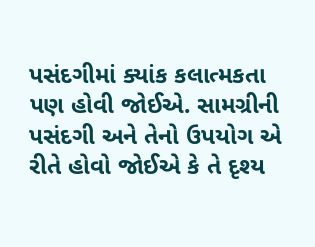પસંદગીમાં ક્યાંક કલાત્મકતા પણ હોવી જોઈએ. સામગ્રીની પસંદગી અને તેનો ઉપયોગ એ રીતે હોવો જોઈએ કે તે દૃશ્ય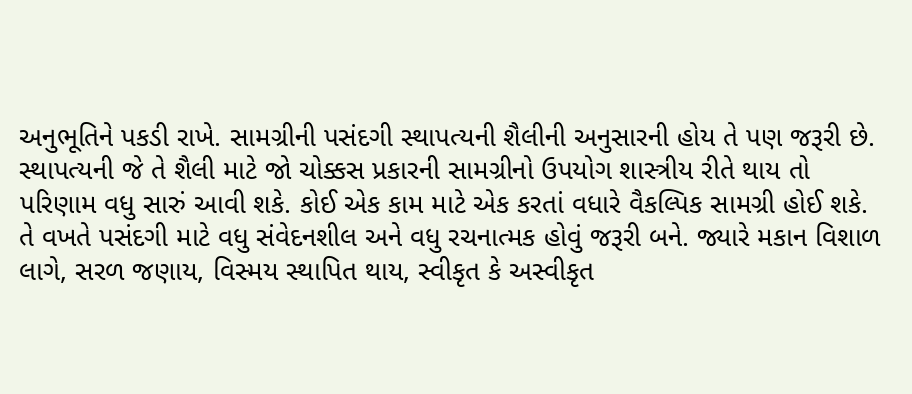અનુભૂતિને પકડી રાખે. સામગ્રીની પસંદગી સ્થાપત્યની શૈલીની અનુસારની હોય તે પણ જરૂરી છે. સ્થાપત્યની જે તે શૈલી માટે જો ચોક્કસ પ્રકારની સામગ્રીનો ઉપયોગ શાસ્ત્રીય રીતે થાય તો પરિણામ વધુ સારું આવી શકે. કોઈ એક કામ માટે એક કરતાં વધારે વૈકલ્પિક સામગ્રી હોઈ શકે. તે વખતે પસંદગી માટે વધુ સંવેદનશીલ અને વધુ રચનાત્મક હોવું જરૂરી બને. જ્યારે મકાન વિશાળ લાગે, સરળ જણાય, વિસ્મય સ્થાપિત થાય, સ્વીકૃત કે અસ્વીકૃત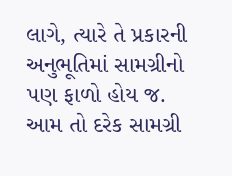લાગે, ત્યારે તે પ્રકારની અનુભૂતિમાં સામગ્રીનો પણ ફાળો હોય જ. આમ તો દરેક સામગ્રી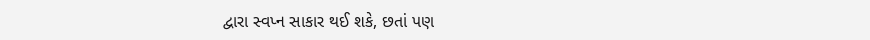દ્વારા સ્વપ્ન સાકાર થઈ શકે, છતાં પણ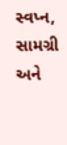સ્વપ્ન, સામગ્રી અને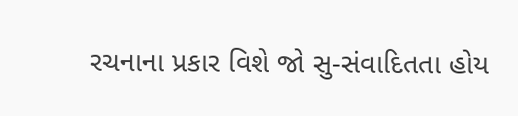રચનાના પ્રકાર વિશે જો સુ-સંવાદિતતા હોય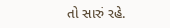તો સારું રહે.